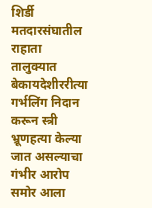शिर्डी मतदारसंघातील राहाता तालुक्यात बेकायदेशीररीत्या गर्भलिंग निदान करून स्त्री भ्रूणहत्या केल्या जात असल्याचा गंभीर आरोप समोर आला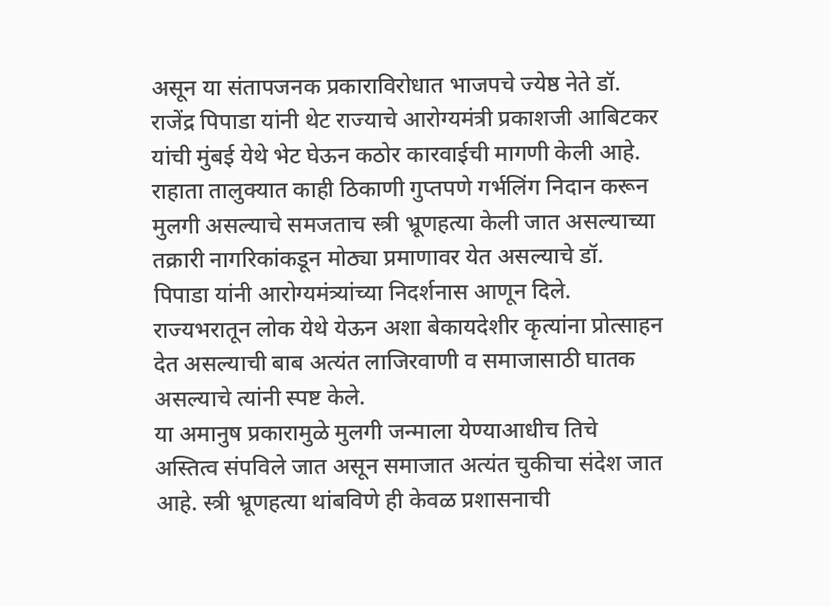असून या संतापजनक प्रकाराविरोधात भाजपचे ज्येष्ठ नेते डॉ. राजेंद्र पिपाडा यांनी थेट राज्याचे आरोग्यमंत्री प्रकाशजी आबिटकर यांची मुंबई येथे भेट घेऊन कठोर कारवाईची मागणी केली आहे.
राहाता तालुक्यात काही ठिकाणी गुप्तपणे गर्भलिंग निदान करून मुलगी असल्याचे समजताच स्त्री भ्रूणहत्या केली जात असल्याच्या तक्रारी नागरिकांकडून मोठ्या प्रमाणावर येत असल्याचे डॉ. पिपाडा यांनी आरोग्यमंत्र्यांच्या निदर्शनास आणून दिले. राज्यभरातून लोक येथे येऊन अशा बेकायदेशीर कृत्यांना प्रोत्साहन देत असल्याची बाब अत्यंत लाजिरवाणी व समाजासाठी घातक असल्याचे त्यांनी स्पष्ट केले.
या अमानुष प्रकारामुळे मुलगी जन्माला येण्याआधीच तिचे अस्तित्व संपविले जात असून समाजात अत्यंत चुकीचा संदेश जात आहे. स्त्री भ्रूणहत्या थांबविणे ही केवळ प्रशासनाची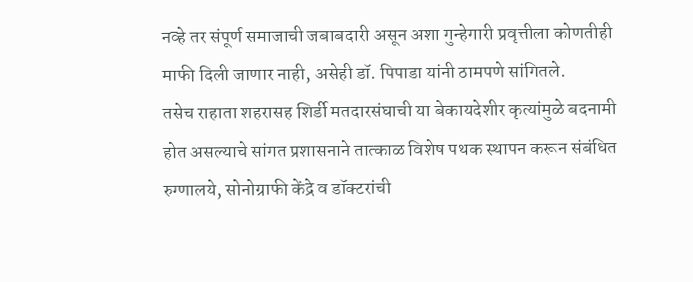नव्हे तर संपूर्ण समाजाची जबाबदारी असून अशा गुन्हेगारी प्रवृत्तीला कोणतीही माफी दिली जाणार नाही, असेही डॉ. पिपाडा यांनी ठामपणे सांगितले.
तसेच राहाता शहरासह शिर्डी मतदारसंघाची या बेकायदेशीर कृत्यांमुळे बदनामी होत असल्याचे सांगत प्रशासनाने तात्काळ विशेष पथक स्थापन करून संबंधित रुग्णालये, सोनोग्राफी केंद्रे व डॉक्टरांची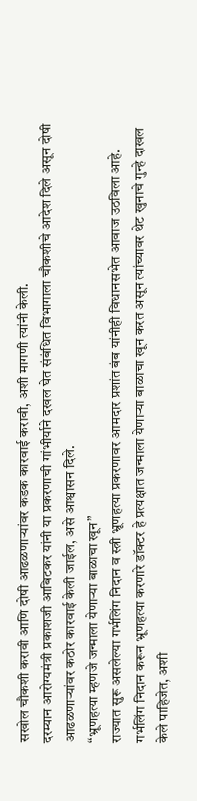सखोल चौकशी करावी आणि दोषी आढळणाऱ्यांवर कडक कारवाई करावी, अशी मागणी त्यांनी केली.
दरम्यान आरोग्यमंत्री प्रकाशजी आबिटकर यांनी या प्रकरणाची गांभीर्याने दखल घेत संबंधित विभागाला चौकशीचे आदेश दिले असून दोषी आढळणाऱ्यांवर कठोर कारवाई केली जाईल, असे आश्वासन दिले.
“भ्रूणहत्या म्हणजे जन्माला येणाऱ्या बाळाचा खून”
राज्यात सुरू असलेल्या गर्भलिंग निदान व स्त्री भ्रूणहत्या प्रकरणावर आमदार प्रशांत बंब यांनीही विधानसभेत आवाज उठविला आहे. गर्भलिंग निदान करून भ्रूणहत्या करणारे डॉक्टर हे प्रत्यक्षात जन्माला येणाऱ्या बाळाचा खून करत असून त्यांच्यावर थेट खुनाचे गुन्हे दाखल केले पाहिजेत, अशी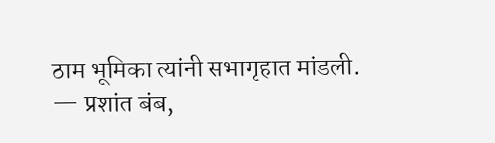ठाम भूमिका त्यांनी सभागृहात मांडली.
— प्रशांत बंब,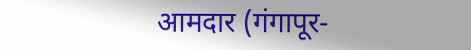आमदार (गंगापूर-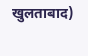खुलताबाद)